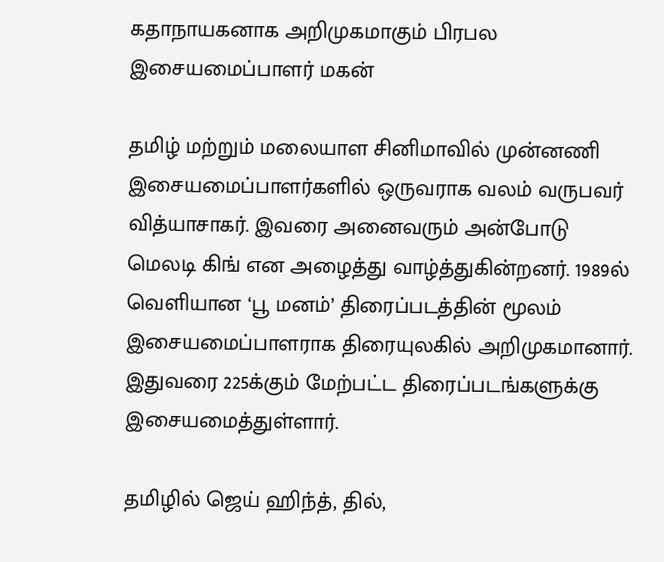கதாநாயகனாக அறிமுகமாகும் பிரபல இசையமைப்பாளர் மகன்

தமிழ் மற்றும் மலையாள சினிமாவில் முன்னணி இசையமைப்பாளர்களில் ஒருவராக வலம் வருபவர் வித்யாசாகர். இவரை அனைவரும் அன்போடு மெலடி கிங் என அழைத்து வாழ்த்துகின்றனர். 1989ல் வெளியான ‘பூ மனம்’ திரைப்படத்தின் மூலம் இசையமைப்பாளராக திரையுலகில் அறிமுகமானார். இதுவரை 225க்கும் மேற்பட்ட திரைப்படங்களுக்கு இசையமைத்துள்ளார்.

தமிழில் ஜெய் ஹிந்த், தில்,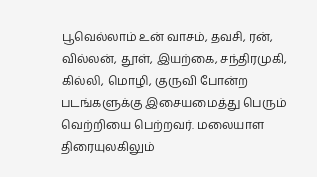பூவெல்லாம் உன் வாசம், தவசி, ரன், வில்லன், தூள், இயற்கை, சந்திரமுகி, கில்லி, மொழி, குருவி போன்ற படங்களுக்கு இசையமைத்து பெரும் வெற்றியை பெற்றவர். மலையாள திரையுலகிலும்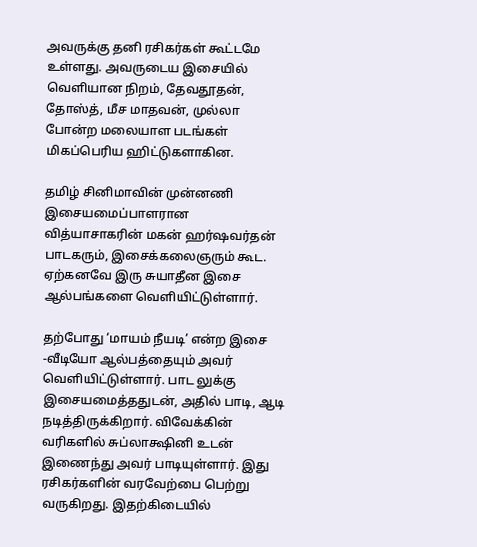அவருக்கு தனி ரசிகர்கள் கூட்டமே உள்ளது. அவருடைய இசையில் வெளியான நிறம், தேவதூதன், தோஸ்த், மீச மாதவன், முல்லா போன்ற மலையாள படங்கள் மிகப்பெரிய ஹிட்டுகளாகின.

தமிழ் சினிமாவின் முன்னணி இசையமைப்பாளரான வித்யாசாகரின் மகன் ஹர்ஷவர்தன் பாடகரும், இசைக்கலைஞரும் கூட. ஏற்கனவே இரு சுயாதீன இசை ஆல்பங்களை வெளியிட்டுள்ளார்.

தற்போது ‘மாயம் நீயடி’ என்ற இசை -வீடியோ ஆல்பத்தையும் அவர் வெளியிட்டுள்ளார். பாட லுக்கு இசையமைத்ததுடன், அதில் பாடி, ஆடி நடித்திருக்கிறார். விவேக்கின் வரிகளில் சுப்லாக்ஷினி உடன் இணைந்து அவர் பாடியுள்ளார். இது ரசிகர்களின் வரவேற்பை பெற்று வருகிறது. இதற்கிடையில்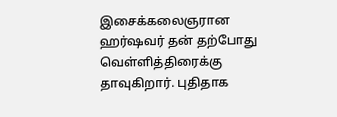இசைக்கலைஞரான ஹர்ஷவர் தன் தற்போது வெள்ளித்திரைக்கு தாவுகிறார். புதிதாக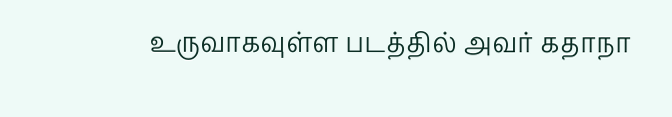உருவாகவுள்ள படத்தில் அவர் கதாநா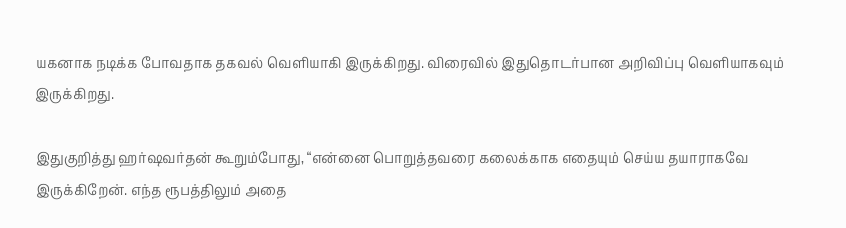யகனாக நடிக்க போவதாக தகவல் வெளியாகி இருக்கிறது. விரைவில் இதுதொடர்பான அறிவிப்பு வெளியாகவும் இருக்கிறது.

இதுகுறித்து ஹர்ஷவர்தன் கூறும்போது, “என்னை பொறுத்தவரை கலைக்காக எதையும் செய்ய தயாராகவே இருக்கிறேன். எந்த ரூபத்திலும் அதை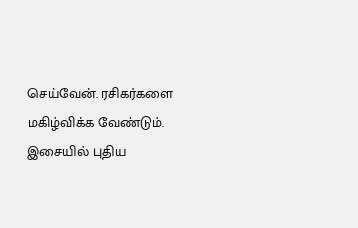செய்வேன். ரசிகர்களை மகிழ்விக்க வேண்டும். இசையில் புதிய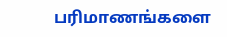பரிமாணங்களை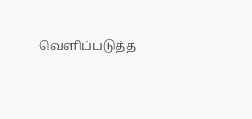வெளிப்படுத்த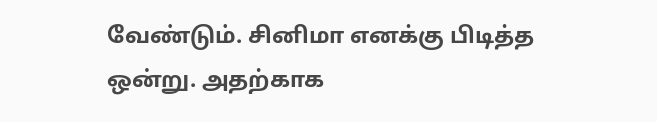வேண்டும். சினிமா எனக்கு பிடித்த ஒன்று. அதற்காக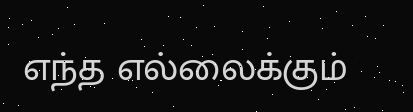எந்த எல்லைக்கும்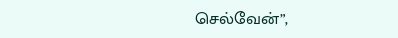செல்வேன்”,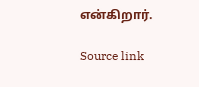என்கிறார்.

Source link